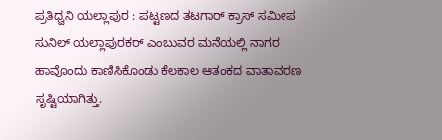ಪ್ರತಿಧ್ವನಿ ಯಲ್ಲಾಪುರ : ಪಟ್ಟಣದ ತಟಗಾರ್ ಕ್ರಾಸ್ ಸಮೀಪ ಸುನಿಲ್ ಯಲ್ಲಾಪುರಕರ್ ಎಂಬುವರ ಮನೆಯಲ್ಲಿ ನಾಗರ ಹಾವೊಂದು ಕಾಣಿಸಿಕೊಂಡು ಕೆಲಕಾಲ ಆತಂಕದ ವಾತಾವರಣ ಸೃಷ್ಟಿಯಾಗಿತ್ತು.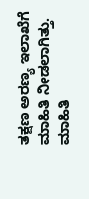ತಕ್ಷಣ ಅರಣ್ಯ ಇಲಾಖೆಗೆ ಮಾಹಿತಿ ನೀಡಲಾಗಿತ್ತು. ಮಾಹಿತಿ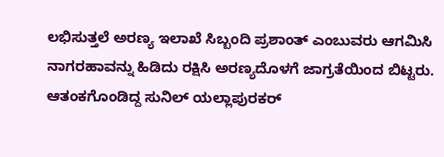ಲಭಿಸುತ್ತಲೆ ಅರಣ್ಯ ಇಲಾಖೆ ಸಿಬ್ಬಂದಿ ಪ್ರಶಾಂತ್ ಎಂಬುವರು ಆಗಮಿಸಿ ನಾಗರಹಾವನ್ನು ಹಿಡಿದು ರಕ್ಷಿಸಿ ಅರಣ್ಯದೊಳಗೆ ಜಾಗ್ರತೆಯಿಂದ ಬಿಟ್ಟರು.
ಆತಂಕಗೊಂಡಿದ್ದ ಸುನಿಲ್ ಯಲ್ಲಾಪುರಕರ್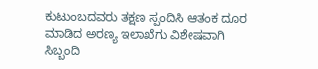ಕುಟುಂಬದವರು ತಕ್ಷಣ ಸ್ಪಂದಿಸಿ ಆತಂಕ ದೂರ ಮಾಡಿದ ಅರಣ್ಯ ಇಲಾಖೆಗು ವಿಶೇಷವಾಗಿ ಸಿಬ್ಬಂದಿ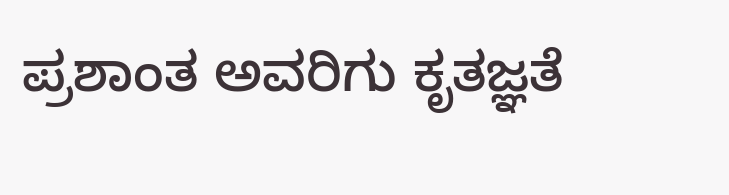ಪ್ರಶಾಂತ ಅವರಿಗು ಕೃತಜ್ಞತೆ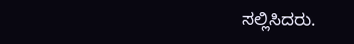ಸಲ್ಲಿಸಿದರು.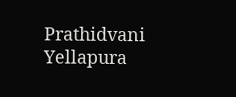Prathidvani Yellapura